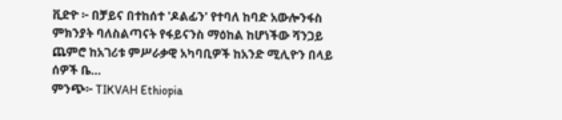ቪድዮ ፦ በቻይና በተከሰተ 'ዶልፊን' የተባለ ከባድ አውሎንፋስ ምክንያት ባለስልጣናት የፋይናንስ ማዕከል ከሆነችው ሻንጋይ ጨምሮ ከአገሪቱ ምሥራቃዊ አካባቢዎች ከአንድ ሚሊዮን በላይ ሰዎች ቤ…
ምንጭ፦ TIKVAH Ethiopia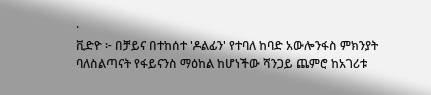·
ቪድዮ ፦ በቻይና በተከሰተ 'ዶልፊን' የተባለ ከባድ አውሎንፋስ ምክንያት ባለስልጣናት የፋይናንስ ማዕከል ከሆነችው ሻንጋይ ጨምሮ ከአገሪቱ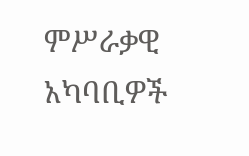ምሥራቃዊ አካባቢዎች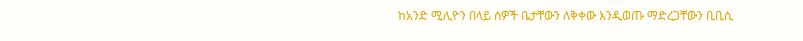ከአንድ ሚሊዮን በላይ ሰዎች ቤታቸውን ለቅቀው እንዲወጡ ማድረጋቸውን ቢቢሲ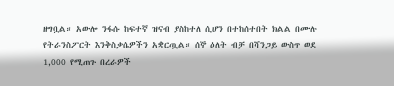ዘግቧል። አውሎ ንፋሱ ከፍተኛ ዝናብ ያስከተለ ሲሆን በተከሰተበት ክልል በሙሉ የትራንስፖርት እንቅስቃሴዎችን አቋርጧል። ሰኞ ዕለት ብቻ በሻንጋይ ውስጥ ወደ 1,000 የሚጠጉ በረራዎች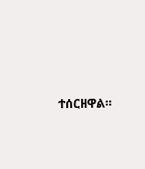ተሰርዘዋል።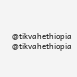@tikvahethiopia
@tikvahethiopia